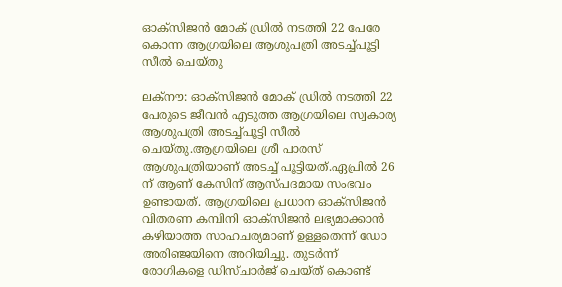ഓക്സിജന്‍ മോക് ഡ്രില്‍ നടത്തി 22 പേരേ കൊന്ന ആഗ്രയിലെ ആശുപത്രി അടച്ച്പൂട്ടി സീല്‍ ചെയ്തു

ലക്നൗ: ഓക്സിജന്‍ മോക് ഡ്രില്‍ നടത്തി 22 പേരുടെ ജീവന്‍ എടുത്ത ആഗ്രയിലെ സ്വകാര്യ ആശുപത്രി അടച്ച്പൂട്ടി സീല്‍ ചെയ്തു.ആഗ്രയിലെ ശ്രീ പാരസ് ആശുപത്രിയാണ് അടച്ച് പൂട്ടിയത്.ഏപ്രില്‍ 26 ന് ആണ് കേസിന് ആസ്പദമായ സംഭവം ഉണ്ടായത്. ആഗ്രയിലെ പ്രധാന ഓക്സിജന്‍ വിതരണ കമ്പിനി ഓക്സിജന്‍ ലഭ്യമാക്കാന്‍ കഴിയാത്ത സാഹചര്യമാണ് ഉള്ളതെന്ന് ഡോ അരിഞ്ജയിനെ അറിയിച്ചു. തുടര്‍ന്ന് രോഗികളെ ഡിസ്ചാര്‍ജ് ചെയ്ത് കൊണ്ട്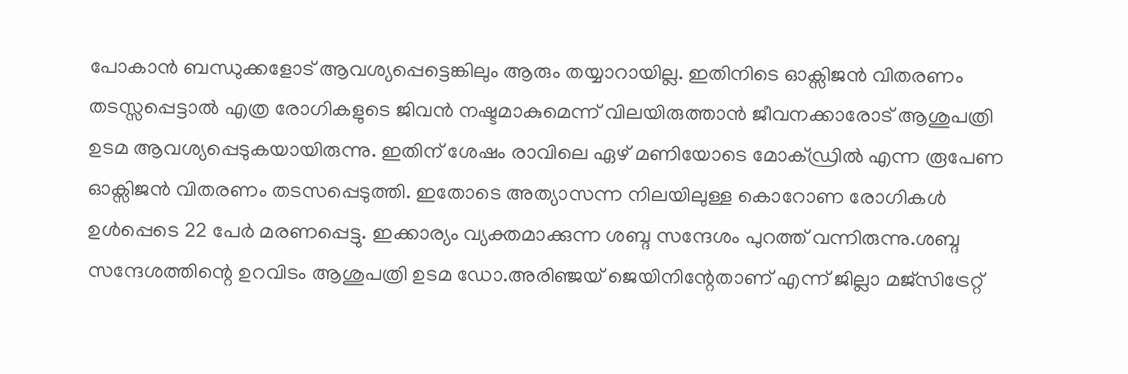പോകാന്‍ ബന്ധുക്കളോട് ആവശ്യപ്പെട്ടെങ്കിലും ആരും തയ്യാറായില്ല. ഇതിനിടെ ഓക്സിജന്‍ വിതരണം തടസ്സപ്പെട്ടാല്‍ എത്ര രോഗികളുടെ ജിവന്‍ നഷ്ടമാകുമെന്ന് വിലയിരുത്താന്‍ ജീവനക്കാരോട് ആശുപത്രി ഉടമ ആവശ്യപ്പെടുകയായിരുന്നു. ഇതിന് ശേഷം രാവിലെ ഏഴ് മണിയോടെ മോക്ഡ്രില്‍ എന്ന രൂപേണ ഓക്സിജന്‍ വിതരണം തടസപ്പെടുത്തി. ഇതോടെ അത്യാസന്ന നിലയിലുള്ള കൊറോണ രോഗികള്‍ ഉള്‍പ്പെടെ 22 പേര്‍ മരണപ്പെട്ടു. ഇക്കാര്യം വ്യക്തമാക്കുന്ന ശബ്ദ സന്ദേശം പുറത്ത് വന്നിരുന്നു.ശബ്ദ സന്ദേശത്തിന്റെ ഉറവിടം ആശുപത്രി ഉടമ ഡോ.അരിഞ്ജയ് ജെയിനിന്റേതാണ് എന്ന് ജില്ലാ മജ്സിട്രേറ്റ്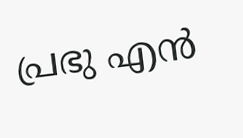പ്രഭു എന്‍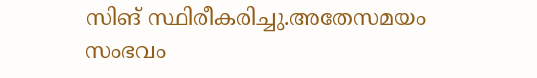സിങ് സ്ഥിരീകരിച്ചു.അതേസമയം സംഭവം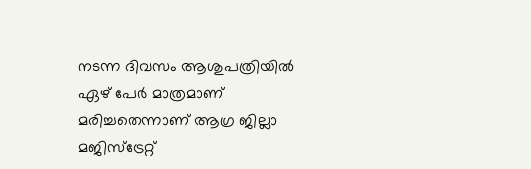നടന്ന ദിവസം ആശുപത്രിയില്‍ ഏഴ് പേര്‍ മാത്രമാണ് മരിച്ചതെന്നാണ് ആഗ്ര ജില്ലാ മജിസ്‌ട്രേറ്റ്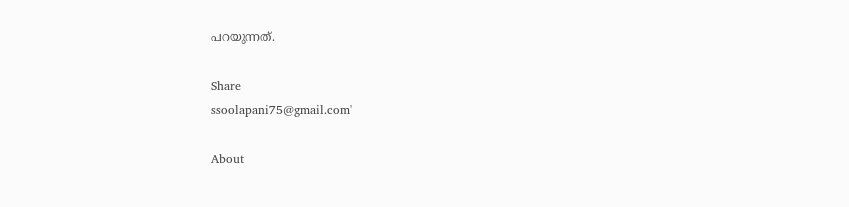പറയുന്നത്.

Share
ssoolapani75@gmail.com'

About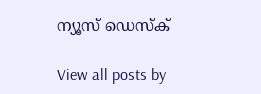ന്യൂസ് ഡെസ്ക്

View all posts by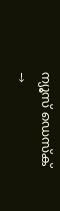ന്യൂസ് ഡെസ്ക് →